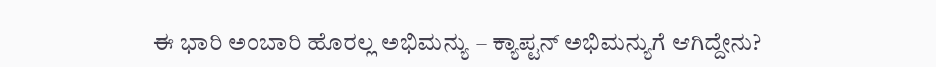ಈ ಭಾರಿ ಅಂಬಾರಿ ಹೊರಲ್ಲ ಅಭಿಮನ್ಯು – ಕ್ಯಾಪ್ಟನ್ ಅಭಿಮನ್ಯುಗೆ ಆಗಿದ್ದೇನು?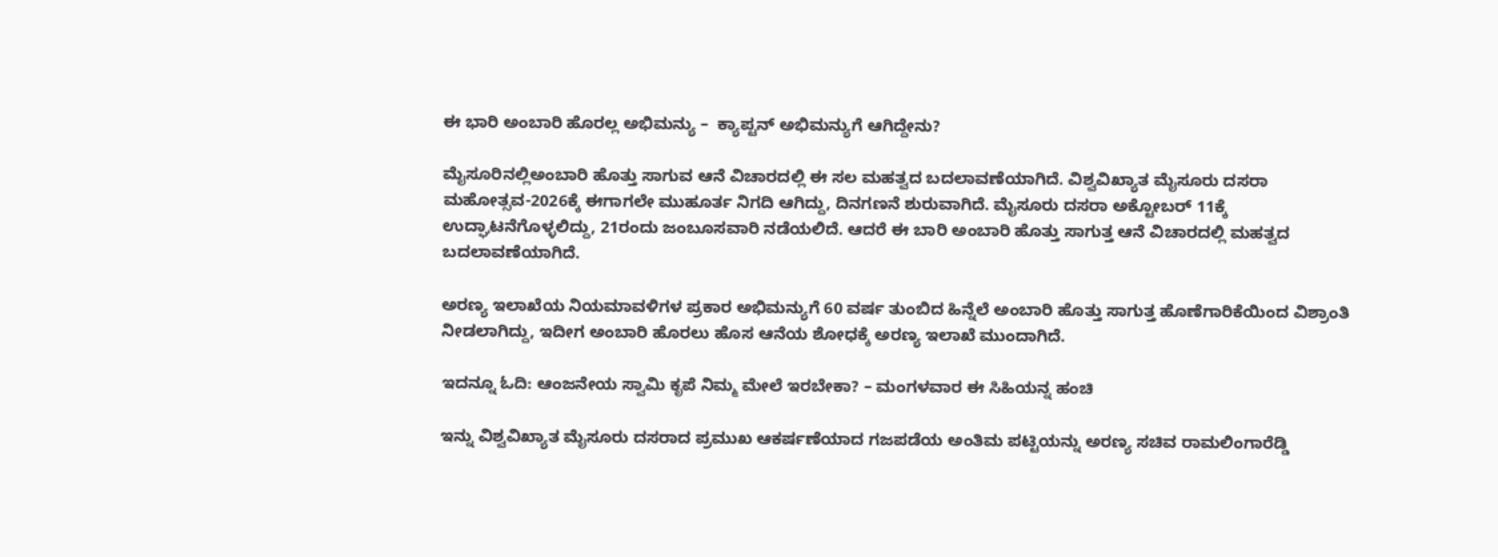ಈ ಭಾರಿ ಅಂಬಾರಿ ಹೊರಲ್ಲ ಅಭಿಮನ್ಯು –  ಕ್ಯಾಪ್ಟನ್ ಅಭಿಮನ್ಯುಗೆ ಆಗಿದ್ದೇನು?

ಮೈಸೂರಿನಲ್ಲಿಅಂಬಾರಿ ಹೊತ್ತು ಸಾಗುವ ಆನೆ ವಿಚಾರದಲ್ಲಿ ಈ ಸಲ ಮಹತ್ವದ ಬದಲಾವಣೆಯಾಗಿದೆ. ವಿಶ್ವವಿಖ್ಯಾತ ಮೈಸೂರು ದಸರಾ ಮಹೋತ್ಸವ-2026ಕ್ಕೆ ಈಗಾಗಲೇ ಮುಹೂರ್ತ ನಿಗದಿ ಆಗಿದ್ದು, ದಿನಗಣನೆ ಶುರುವಾಗಿದೆ. ಮೈಸೂರು ದಸರಾ ಅಕ್ಟೋಬರ್ 11ಕ್ಕೆ ಉದ್ಘಾಟನೆಗೊಳ್ಳಲಿದ್ದು, 21ರಂದು ಜಂಬೂಸವಾರಿ ನಡೆಯಲಿದೆ. ಆದರೆ ಈ ಬಾರಿ ಅಂಬಾರಿ ಹೊತ್ತು ಸಾಗುತ್ತ ಆನೆ ವಿಚಾರದಲ್ಲಿ ಮಹತ್ವದ ಬದಲಾವಣೆಯಾಗಿದೆ.

ಅರಣ್ಯ ಇಲಾಖೆಯ ನಿಯಮಾವಳಿಗಳ ಪ್ರಕಾರ ಅಭಿಮನ್ಯುಗೆ 60 ವರ್ಷ ತುಂಬಿದ ಹಿನ್ನೆಲೆ ಅಂಬಾರಿ ಹೊತ್ತು ಸಾಗುತ್ತ ಹೊಣೆಗಾರಿಕೆಯಿಂದ ವಿಶ್ರಾಂತಿ ನೀಡಲಾಗಿದ್ದು, ಇದೀಗ ಅಂಬಾರಿ ಹೊರಲು ಹೊಸ ಆನೆಯ ಶೋಧಕ್ಕೆ ಅರಣ್ಯ ಇಲಾಖೆ ಮುಂದಾಗಿದೆ.

ಇದನ್ನೂ ಓದಿ: ಆಂಜನೇಯ ಸ್ವಾಮಿ ಕೃಪೆ ನಿಮ್ಮ ಮೇಲೆ ಇರಬೇಕಾ? – ಮಂಗಳವಾರ ಈ ಸಿಹಿಯನ್ನ ಹಂಚಿ

ಇನ್ನು ವಿಶ್ವವಿಖ್ಯಾತ ಮೈಸೂರು ದಸರಾದ ಪ್ರಮುಖ ಆಕರ್ಷಣೆಯಾದ ಗಜಪಡೆಯ ಅಂತಿಮ ಪಟ್ಟಿಯನ್ನು ಅರಣ್ಯ ಸಚಿವ ರಾಮಲಿಂಗಾರೆಡ್ಡಿ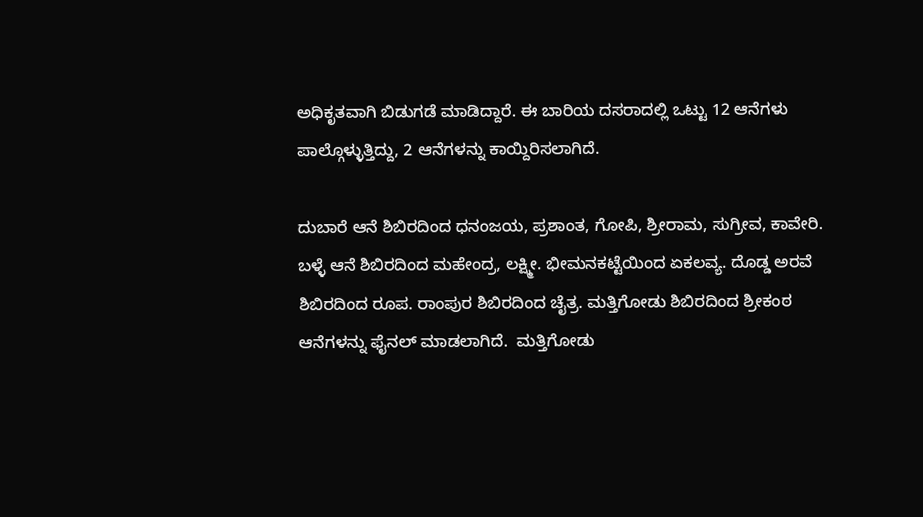ಅಧಿಕೃತವಾಗಿ ಬಿಡುಗಡೆ ಮಾಡಿದ್ದಾರೆ. ಈ ಬಾರಿಯ ದಸರಾದಲ್ಲಿ ಒಟ್ಟು 12 ಆನೆಗಳು ಪಾಲ್ಗೊಳ್ಳುತ್ತಿದ್ದು, 2 ಆನೆಗಳನ್ನು ಕಾಯ್ದಿರಿಸಲಾಗಿದೆ.

ದುಬಾರೆ ಆನೆ ಶಿಬಿರದಿಂದ ಧನಂಜಯ, ಪ್ರಶಾಂತ, ಗೋಪಿ, ಶ್ರೀರಾಮ, ಸುಗ್ರೀವ, ಕಾವೇರಿ. ಬಳ್ಳೆ ಆನೆ ಶಿಬಿರದಿಂದ ಮಹೇಂದ್ರ, ಲಕ್ಷ್ಮೀ. ಭೀಮನಕಟ್ಟೆಯಿಂದ ಏಕಲವ್ಯ. ದೊಡ್ಡ ಅರವೆ ಶಿಬಿರದಿಂದ ರೂಪ. ರಾಂಪುರ ಶಿಬಿರದಿಂದ ಚೈತ್ರ. ಮತ್ತಿಗೋಡು ಶಿಬಿರದಿಂದ ಶ್ರೀಕಂಠ ಆನೆಗಳನ್ನು ಫೈನಲ್ ಮಾಡಲಾಗಿದೆ.  ಮತ್ತಿಗೋಡು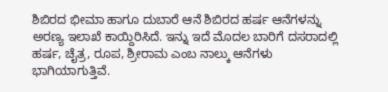ಶಿಬಿರದ ಭೀಮಾ ಹಾಗೂ ದುಬಾರೆ ಆನೆ ಶಿಬಿರದ ಹರ್ಷ ಆನೆಗಳನ್ನು ಅರಣ್ಯ ಇಲಾಖೆ ಕಾಯ್ದಿರಿಸಿದೆ. ಇನ್ನು ಇದೆ ಮೊದಲ ಬಾರಿಗೆ ದಸರಾದಲ್ಲಿ ಹರ್ಷ, ಚೈತ್ರ, ರೂಪ, ಶ್ರೀರಾಮ ಎಂಬ ನಾಲ್ಕು ಆನೆಗಳು ಭಾಗಿಯಾಗುತ್ತಿವೆ.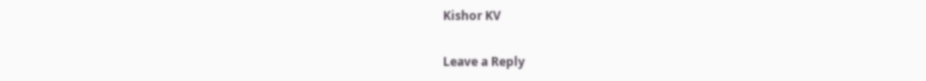Kishor KV

Leave a Reply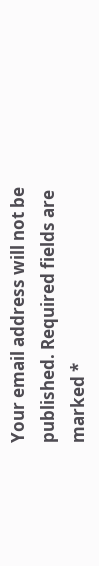Your email address will not be published. Required fields are marked *